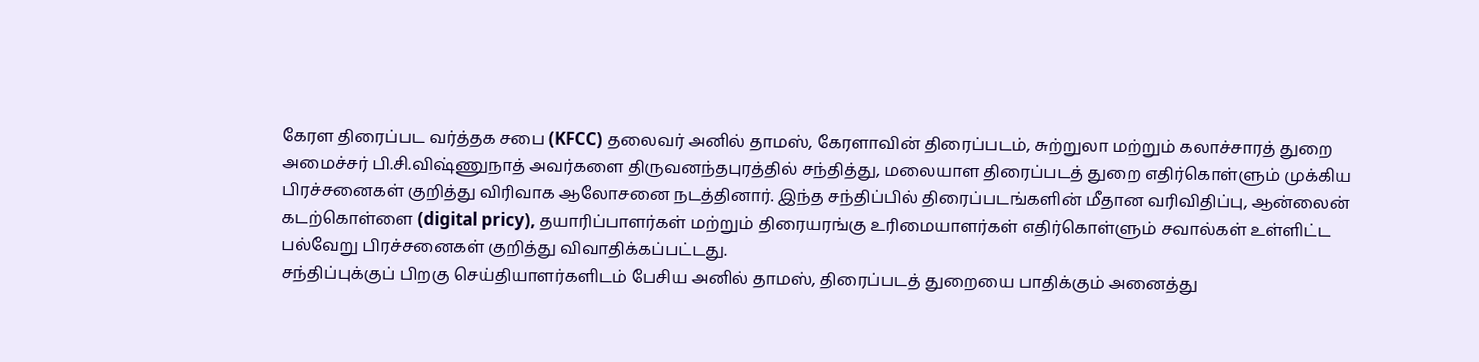கேரள திரைப்பட வர்த்தக சபை (KFCC) தலைவர் அனில் தாமஸ், கேரளாவின் திரைப்படம், சுற்றுலா மற்றும் கலாச்சாரத் துறை அமைச்சர் பி.சி.விஷ்ணுநாத் அவர்களை திருவனந்தபுரத்தில் சந்தித்து, மலையாள திரைப்படத் துறை எதிர்கொள்ளும் முக்கிய பிரச்சனைகள் குறித்து விரிவாக ஆலோசனை நடத்தினார். இந்த சந்திப்பில் திரைப்படங்களின் மீதான வரிவிதிப்பு, ஆன்லைன் கடற்கொள்ளை (digital pricy), தயாரிப்பாளர்கள் மற்றும் திரையரங்கு உரிமையாளர்கள் எதிர்கொள்ளும் சவால்கள் உள்ளிட்ட பல்வேறு பிரச்சனைகள் குறித்து விவாதிக்கப்பட்டது.
சந்திப்புக்குப் பிறகு செய்தியாளர்களிடம் பேசிய அனில் தாமஸ், திரைப்படத் துறையை பாதிக்கும் அனைத்து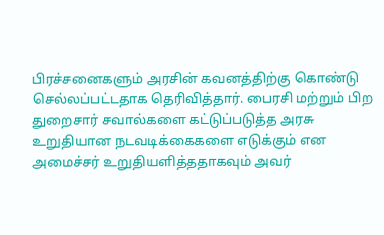பிரச்சனைகளும் அரசின் கவனத்திற்கு கொண்டு செல்லப்பட்டதாக தெரிவித்தார். பைரசி மற்றும் பிற துறைசார் சவால்களை கட்டுப்படுத்த அரசு உறுதியான நடவடிக்கைகளை எடுக்கும் என அமைச்சர் உறுதியளித்ததாகவும் அவர்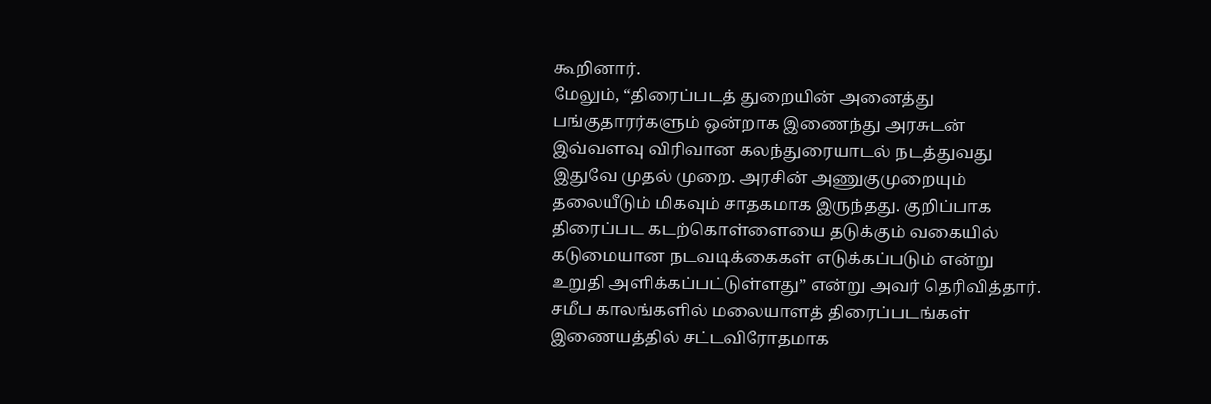கூறினார்.
மேலும், “திரைப்படத் துறையின் அனைத்து பங்குதாரர்களும் ஒன்றாக இணைந்து அரசுடன் இவ்வளவு விரிவான கலந்துரையாடல் நடத்துவது இதுவே முதல் முறை. அரசின் அணுகுமுறையும் தலையீடும் மிகவும் சாதகமாக இருந்தது. குறிப்பாக திரைப்பட கடற்கொள்ளையை தடுக்கும் வகையில் கடுமையான நடவடிக்கைகள் எடுக்கப்படும் என்று உறுதி அளிக்கப்பட்டுள்ளது” என்று அவர் தெரிவித்தார்.
சமீப காலங்களில் மலையாளத் திரைப்படங்கள் இணையத்தில் சட்டவிரோதமாக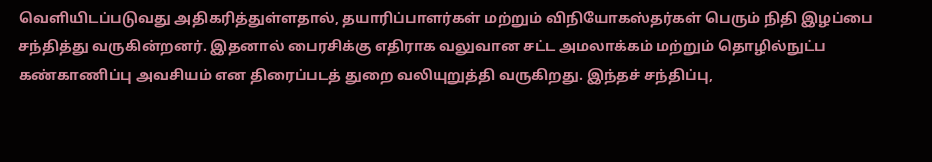வெளியிடப்படுவது அதிகரித்துள்ளதால், தயாரிப்பாளர்கள் மற்றும் விநியோகஸ்தர்கள் பெரும் நிதி இழப்பை சந்தித்து வருகின்றனர். இதனால் பைரசிக்கு எதிராக வலுவான சட்ட அமலாக்கம் மற்றும் தொழில்நுட்ப கண்காணிப்பு அவசியம் என திரைப்படத் துறை வலியுறுத்தி வருகிறது. இந்தச் சந்திப்பு,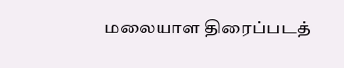மலையாள திரைப்படத்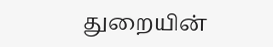துறையின்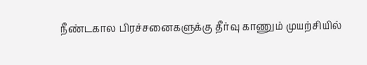நீண்டகால பிரச்சனைகளுக்கு தீர்வு காணும் முயற்சியில்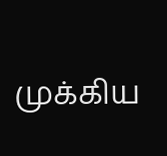முக்கிய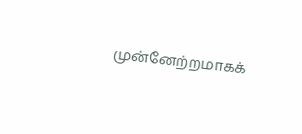முன்னேற்றமாகக்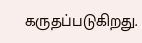கருதப்படுகிறது.